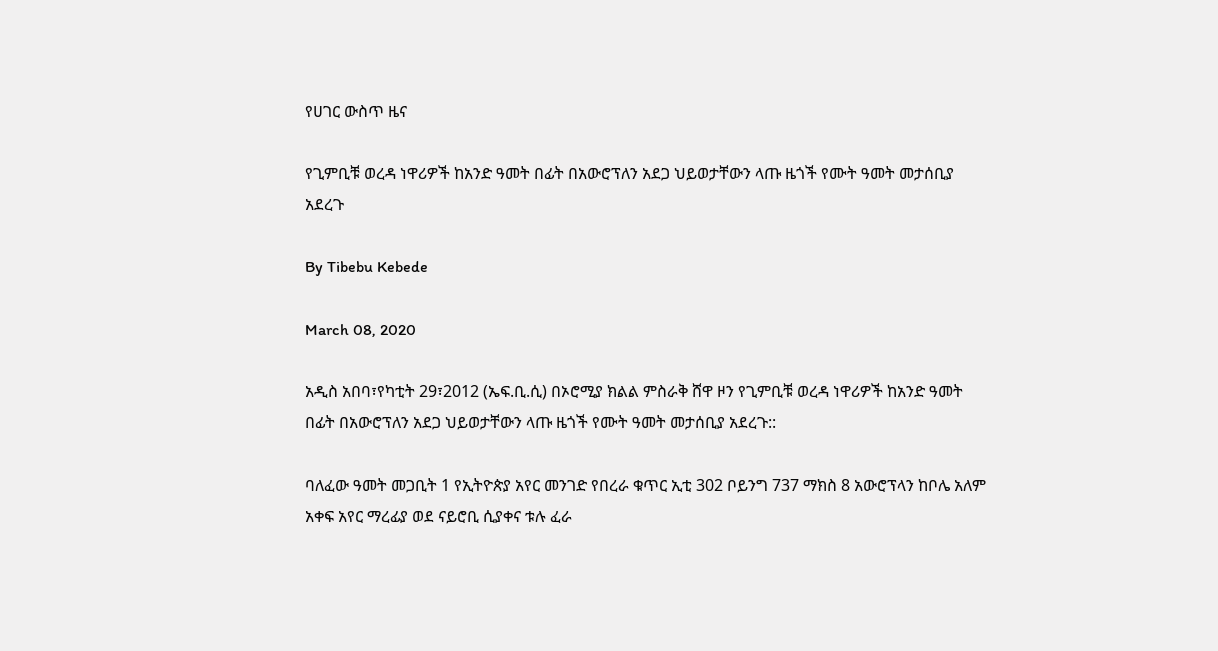የሀገር ውስጥ ዜና

የጊምቢቹ ወረዳ ነዋሪዎች ከአንድ ዓመት በፊት በአውሮፕለን አደጋ ህይወታቸውን ላጡ ዜጎች የሙት ዓመት መታሰቢያ አደረጉ

By Tibebu Kebede

March 08, 2020

አዲስ አበባ፣የካቲት 29፣2012 (ኤፍ.ቢ.ሲ) በኦሮሚያ ክልል ምስራቅ ሸዋ ዞን የጊምቢቹ ወረዳ ነዋሪዎች ከአንድ ዓመት በፊት በአውሮፕለን አደጋ ህይወታቸውን ላጡ ዜጎች የሙት ዓመት መታሰቢያ አደረጉ::

ባለፈው ዓመት መጋቢት 1 የኢትዮጵያ አየር መንገድ የበረራ ቁጥር ኢቲ 302 ቦይንግ 737 ማክስ 8 አውሮፕላን ከቦሌ አለም አቀፍ አየር ማረፊያ ወደ ናይሮቢ ሲያቀና ቱሉ ፈራ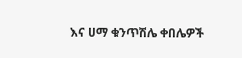እና ሀማ ቁንጥሽሌ ቀበሌዎች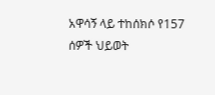አዋሳኝ ላይ ተከሰክሶ የ157 ሰዎች ህይወት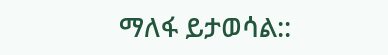ማለፋ ይታወሳል::